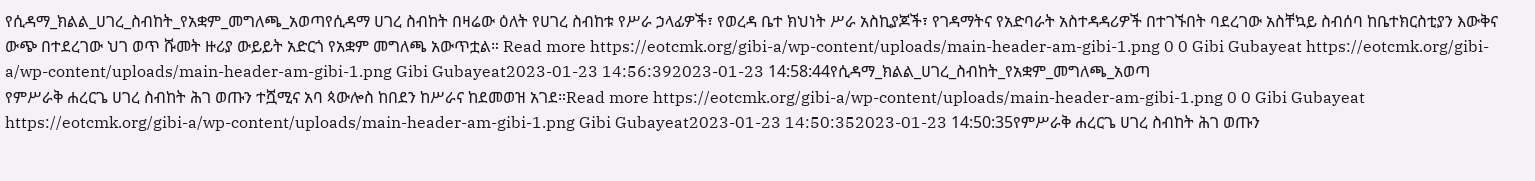የሲዳማ_ክልል_ሀገረ_ስብከት_የአቋም_መግለጫ_አወጣየሲዳማ ሀገረ ስብከት በዛሬው ዕለት የሀገረ ስብከቱ የሥራ ኃላፊዎች፣ የወረዳ ቤተ ክህነት ሥራ አስኪያጆች፣ የገዳማትና የአድባራት አስተዳዳሪዎች በተገኙበት ባደረገው አስቸኳይ ስብሰባ ከቤተክርስቲያን እውቅና ውጭ በተደረገው ህገ ወጥ ሹመት ዙሪያ ውይይት አድርጎ የአቋም መግለጫ አውጥቷል። Read more https://eotcmk.org/gibi-a/wp-content/uploads/main-header-am-gibi-1.png 0 0 Gibi Gubayeat https://eotcmk.org/gibi-a/wp-content/uploads/main-header-am-gibi-1.png Gibi Gubayeat2023-01-23 14:56:392023-01-23 14:58:44የሲዳማ_ክልል_ሀገረ_ስብከት_የአቋም_መግለጫ_አወጣ
የምሥራቅ ሐረርጌ ሀገረ ስብከት ሕገ ወጡን ተሿሚና አባ ጳውሎስ ከበደን ከሥራና ከደመወዝ አገደ።Read more https://eotcmk.org/gibi-a/wp-content/uploads/main-header-am-gibi-1.png 0 0 Gibi Gubayeat https://eotcmk.org/gibi-a/wp-content/uploads/main-header-am-gibi-1.png Gibi Gubayeat2023-01-23 14:50:352023-01-23 14:50:35የምሥራቅ ሐረርጌ ሀገረ ስብከት ሕገ ወጡን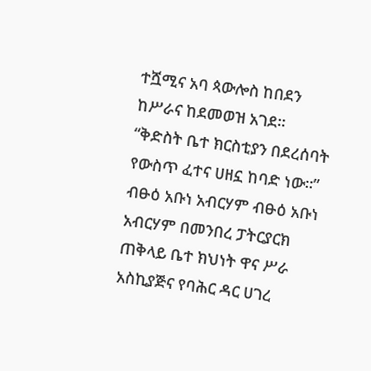ተሿሚና አባ ጳውሎስ ከበደን ከሥራና ከደመወዝ አገደ።
“ቅድስት ቤተ ክርስቲያን በደረሰባት የውስጥ ፈተና ሀዘኗ ከባድ ነው።” ብፁዕ አቡነ አብርሃም ብፁዕ አቡነ አብርሃም በመንበረ ፓትርያርክ ጠቅላይ ቤተ ክህነት ዋና ሥራ አስኪያጅና የባሕር ዳር ሀገረ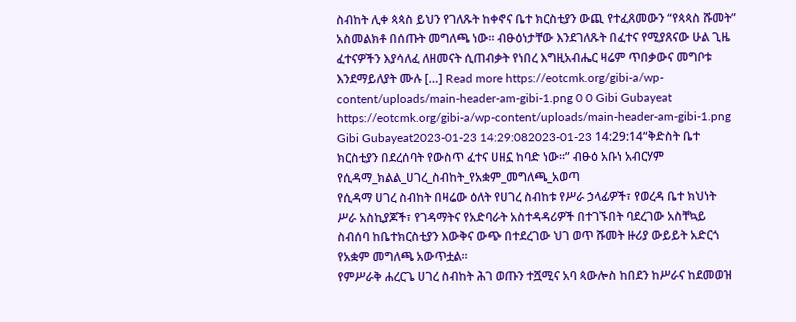ስብከት ሊቀ ጳጳስ ይህን የገለጹት ከቀኖና ቤተ ክርስቲያን ውጪ የተፈጸመውን “የጳጳስ ሹመት” አስመልክቶ በሰጡት መግለጫ ነው። ብፁዕነታቸው እንደገለጹት በፈተና የሚያጸናው ሁል ጊዜ ፈተናዎችን እያሳለፈ ለዘመናት ሲጠብቃት የነበረ እግዚአብሔር ዛሬም ጥበቃውና መግቦቱ እንደማይለያት ሙሉ […] Read more https://eotcmk.org/gibi-a/wp-content/uploads/main-header-am-gibi-1.png 0 0 Gibi Gubayeat https://eotcmk.org/gibi-a/wp-content/uploads/main-header-am-gibi-1.png Gibi Gubayeat2023-01-23 14:29:082023-01-23 14:29:14“ቅድስት ቤተ ክርስቲያን በደረሰባት የውስጥ ፈተና ሀዘኗ ከባድ ነው።” ብፁዕ አቡነ አብርሃም
የሲዳማ_ክልል_ሀገረ_ስብከት_የአቋም_መግለጫ_አወጣ
የሲዳማ ሀገረ ስብከት በዛሬው ዕለት የሀገረ ስብከቱ የሥራ ኃላፊዎች፣ የወረዳ ቤተ ክህነት ሥራ አስኪያጆች፣ የገዳማትና የአድባራት አስተዳዳሪዎች በተገኙበት ባደረገው አስቸኳይ ስብሰባ ከቤተክርስቲያን እውቅና ውጭ በተደረገው ህገ ወጥ ሹመት ዙሪያ ውይይት አድርጎ የአቋም መግለጫ አውጥቷል።
የምሥራቅ ሐረርጌ ሀገረ ስብከት ሕገ ወጡን ተሿሚና አባ ጳውሎስ ከበደን ከሥራና ከደመወዝ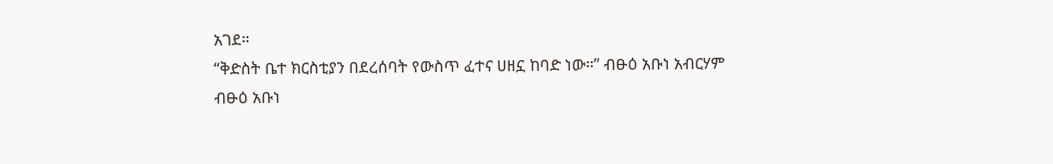አገደ።
“ቅድስት ቤተ ክርስቲያን በደረሰባት የውስጥ ፈተና ሀዘኗ ከባድ ነው።” ብፁዕ አቡነ አብርሃም
ብፁዕ አቡነ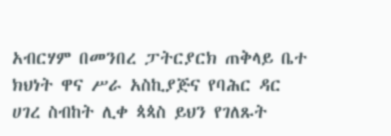አብርሃም በመንበረ ፓትርያርክ ጠቅላይ ቤተ ክህነት ዋና ሥራ አስኪያጅና የባሕር ዳር ሀገረ ስብከት ሊቀ ጳጳስ ይህን የገለጹት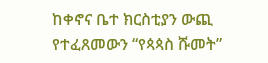ከቀኖና ቤተ ክርስቲያን ውጪ የተፈጸመውን “የጳጳስ ሹመት”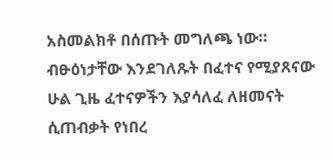አስመልክቶ በሰጡት መግለጫ ነው። ብፁዕነታቸው እንደገለጹት በፈተና የሚያጸናው ሁል ጊዜ ፈተናዎችን እያሳለፈ ለዘመናት ሲጠብቃት የነበረ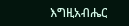እግዚአብሔር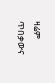ዛሬም ጥበቃውና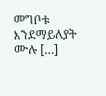መግቦቱ እንደማይለያት ሙሉ […]